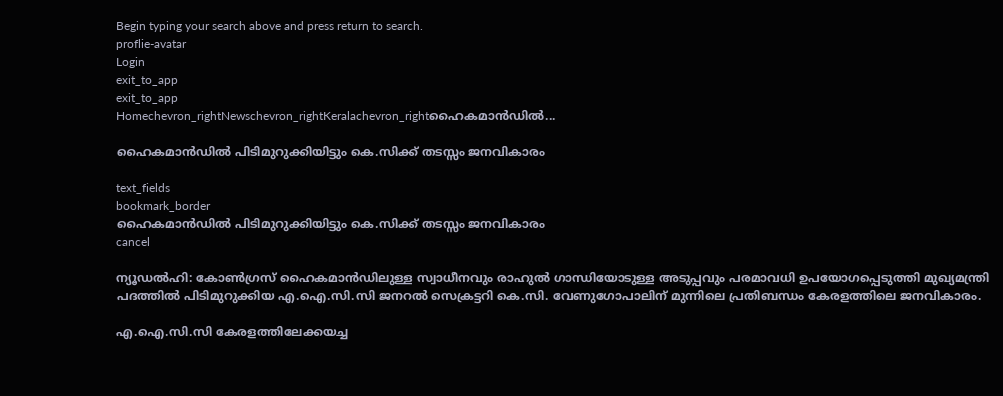Begin typing your search above and press return to search.
proflie-avatar
Login
exit_to_app
exit_to_app
Homechevron_rightNewschevron_rightKeralachevron_rightഹൈകമാൻഡിൽ...

ഹൈകമാൻഡിൽ പിടിമുറുക്കിയിട്ടും കെ.സിക്ക് തടസ്സം ജനവികാരം

text_fields
bookmark_border
ഹൈകമാൻഡിൽ പിടിമുറുക്കിയിട്ടും കെ.സിക്ക് തടസ്സം ജനവികാരം
cancel

ന്യൂഡൽഹി: കോൺഗ്രസ് ഹൈകമാൻഡിലുള്ള സ്വാധീനവും രാഹുൽ ഗാന്ധിയോടുള്ള അടുപ്പവും പരമാവധി ഉപയോഗപ്പെടുത്തി മുഖ്യമന്ത്രി പദത്തിൽ പിടിമുറുക്കിയ എ.ഐ.സി.സി ജനറൽ സെക്രട്ടറി കെ.സി. വേണുഗോപാലിന് മുന്നിലെ പ്രതിബന്ധം കേരളത്തിലെ ജനവികാരം.

എ.ഐ.സി.സി കേരളത്തിലേക്കയച്ച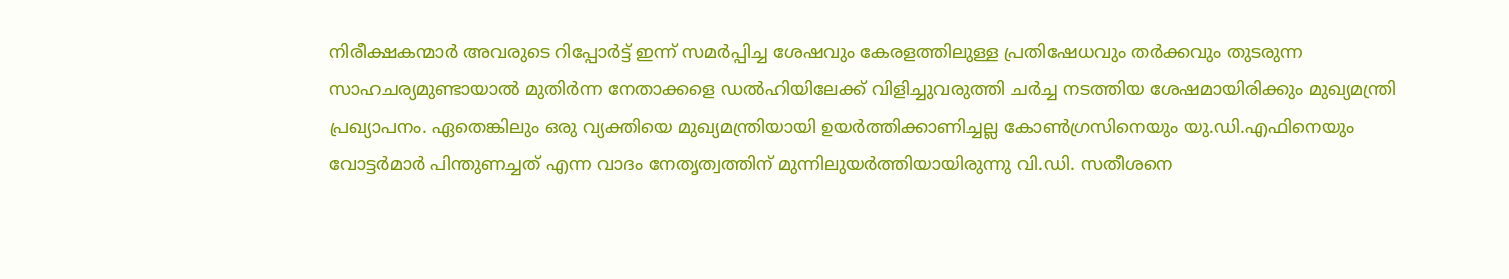നിരീക്ഷകന്മാർ അവരുടെ റിപ്പോർട്ട് ഇന്ന് സമർപ്പിച്ച ശേഷവും കേരളത്തിലുള്ള പ്രതിഷേധവും തർക്കവും തുടരുന്ന സാഹചര്യമുണ്ടായാൽ മുതിർന്ന നേതാക്കളെ ഡൽഹിയിലേക്ക് വിളിച്ചുവരുത്തി ചർച്ച നടത്തിയ ശേഷമായിരിക്കും മുഖ്യമന്ത്രി പ്രഖ്യാപനം. ഏതെങ്കിലും ഒരു വ്യക്തിയെ മുഖ്യമന്ത്രിയായി ഉയർത്തിക്കാണിച്ചല്ല കോൺഗ്രസിനെയും യു.ഡി.എഫിനെയും വോട്ടർമാർ പിന്തുണച്ചത് എന്ന വാദം നേതൃത്വത്തിന് മുന്നിലുയർത്തിയായിരുന്നു വി.ഡി. സതീശനെ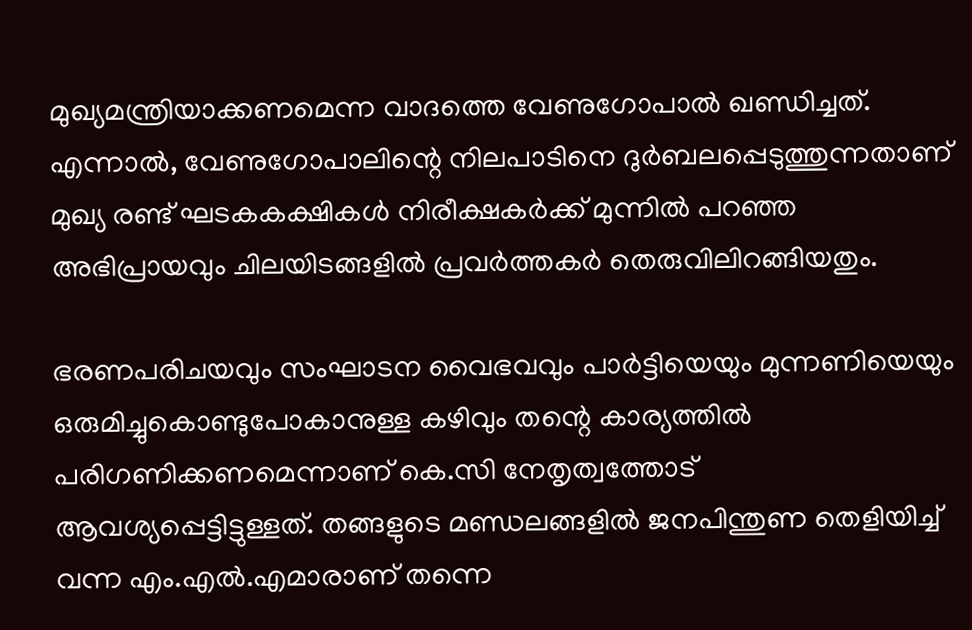മുഖ്യമന്ത്രിയാക്കണമെന്ന വാദത്തെ വേണുഗോപാൽ ഖണ്ഡിച്ചത്. എന്നാൽ, വേണുഗോപാലിന്റെ നിലപാടിനെ ദുർബലപ്പെടുത്തുന്നതാണ് മുഖ്യ രണ്ട് ഘടകകക്ഷികൾ നിരീക്ഷകർക്ക് മുന്നിൽ പറഞ്ഞ അഭിപ്രായവും ചിലയിടങ്ങളിൽ പ്രവർത്തകർ തെരുവിലിറങ്ങിയതും.

ഭരണപരിചയവും സംഘാടന വൈഭവവും പാർട്ടിയെയും മുന്നണിയെയും ഒരുമിച്ചുകൊണ്ടുപോകാനുള്ള കഴിവും തന്റെ കാര്യത്തിൽ പരിഗണിക്കണമെന്നാണ് കെ.സി നേതൃത്വത്തോട് ആവശ്യപ്പെട്ടിട്ടുള്ളത്. തങ്ങളുടെ മണ്ഡലങ്ങളിൽ ജനപിന്തുണ തെളിയിച്ച് വന്ന എം.എൽ.എമാരാണ് തന്നെ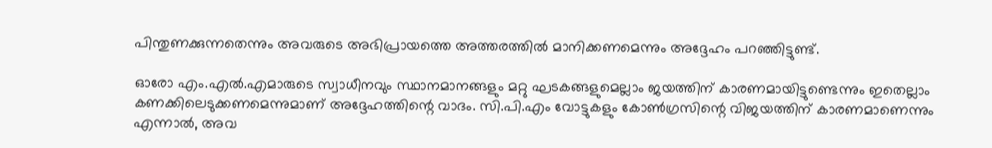പിന്തുണക്കുന്നതെന്നും അവരുടെ അഭിപ്രായത്തെ അത്തരത്തിൽ മാനിക്കണമെന്നും അദ്ദേഹം പറഞ്ഞിട്ടുണ്ട്.

ഓരോ എം.എൽ.എമാരുടെ സ്വാധീനവും സ്ഥാനമാനങ്ങളും മറ്റു ഘടകങ്ങളുമെല്ലാം ജയത്തിന് കാരണമായിട്ടുണ്ടെന്നും ഇതെല്ലാം കണക്കിലെടുക്കണമെന്നുമാണ് അദ്ദേഹത്തിന്റെ വാദം. സി.പി.എം വോട്ടുകളും കോൺഗ്രസിന്റെ വിജയത്തിന് കാരണമാണെന്നും എന്നാൽ, അവ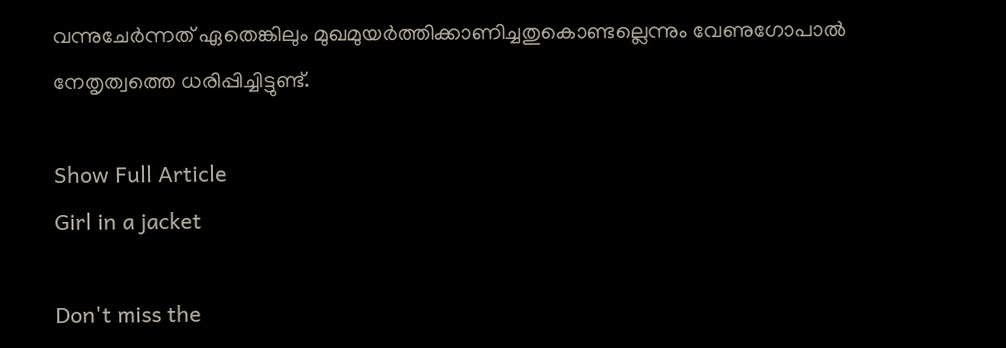വന്നുചേർന്നത് ഏതെങ്കിലും മുഖമുയർത്തിക്കാണിച്ചതുകൊണ്ടല്ലെന്നും വേണുഗോപാൽ നേതൃത്വത്തെ ധരിപ്പിച്ചിട്ടുണ്ട്.

Show Full Article
Girl in a jacket

Don't miss the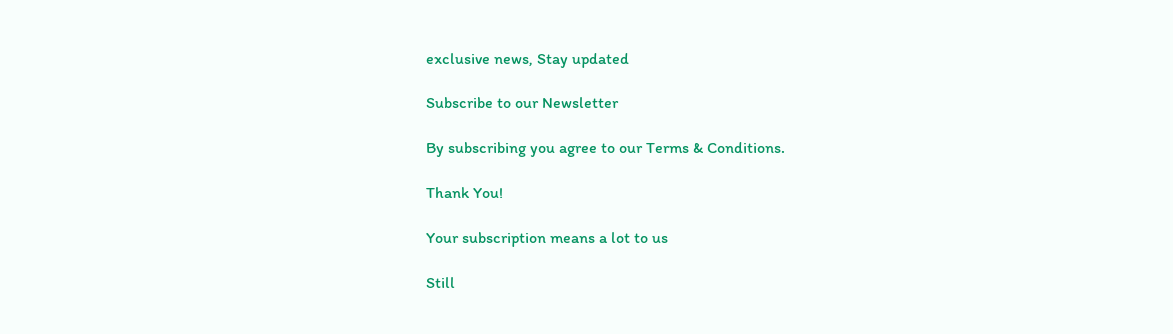exclusive news, Stay updated

Subscribe to our Newsletter

By subscribing you agree to our Terms & Conditions.

Thank You!

Your subscription means a lot to us

Still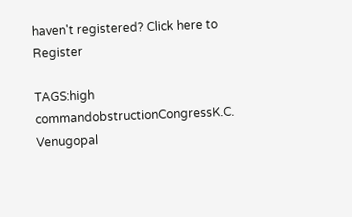haven't registered? Click here to Register

TAGS:high commandobstructionCongressK.C. Venugopal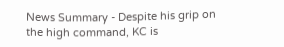News Summary - Despite his grip on the high command, KC is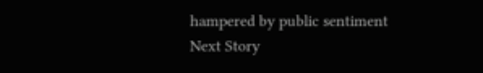hampered by public sentiment
Next Story